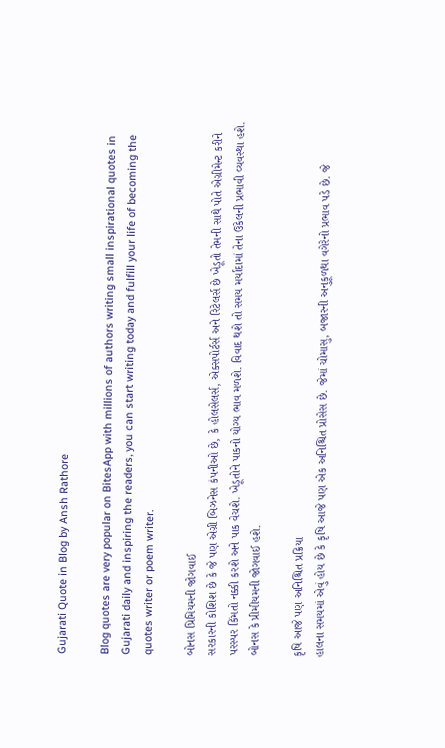Gujarati Quote in Blog by Ansh Rathore

Blog quotes are very popular on BitesApp with millions of authors writing small inspirational quotes in Gujarati daily and inspiring the readers, you can start writing today and fulfill your life of becoming the quotes writer or poem writer.

બોનસ પ્રિમિયમની જોગવાઈ
સરકારની કોશિશ છે કે જે પણ એગ્રી બિઝનેસ કંપનીઓ છે, કે હોલસેલર્સ, એક્સપોર્ટર્સ અને રિટેલર્સ છે ખેડૂતો તેમની સાથે પોતે એગ્રીમેન્ટ કરીને પરસ્પર કિંમતો નક્કી કરશે અને પાક વેચશે. ખેડૂતોને પાકનો યોગ્ય ભાવ મળશે. વિવાદ થશે તો સમય મર્યાદામાં તેના ઉકેલની પ્રભાવી વ્યવસ્થા હશે. બોનસ કે પ્રીમીયમની જોગવાઈ હશે.

કૃષિ આજે પણ અનિશ્ચિત પ્રક્રિયા
હાલના સમયમાં એવું હોય છે કે કૃષિ આજે પણ એક અનિશ્ચિત પ્રોસેસ છે. જેમાં ચોમાસુ, બજારની અનુકૂળથા વગેરેનો પ્રભાવ પડે છે. જે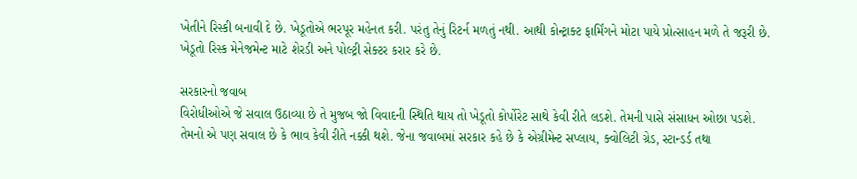ખેતીને રિસ્કી બનાવી દે છે. ખેડૂતોએ ભરપૂર મહેનત કરી. પરંતુ તેનું રિટર્ન મળતું નથી. આથી કોન્ટ્રાક્ટ ફાર્મિંગને મોટા પાયે પ્રોત્સાહન મળે તે જરૂરી છે. ખેડૂતો રિસ્ક મેનેજમેન્ટ માટે શેરડી અને પોલ્ટ્રી સેક્ટર કરાર કરે છે.

સરકારનો જવાબ
વિરોધીઓએ જે સવાલ ઉઠાવ્યા છે તે મુજબ જો વિવાદની સ્થિતિ થાય તો ખેડૂતો કોર્પોરેટ સાથે કેવી રીતે લડશે. તેમની પાસે સંસાધન ઓછા પડશે. તેમનો એ પણ સવાલ છે કે ભાવ કેવી રીતે નક્કી થશે. જેના જવાબમાં સરકાર કહે છે કે એગ્રીમેન્ટ સપ્લાય, ક્વોલિટી ગ્રેડ, સ્ટાન્ડર્ડ તથા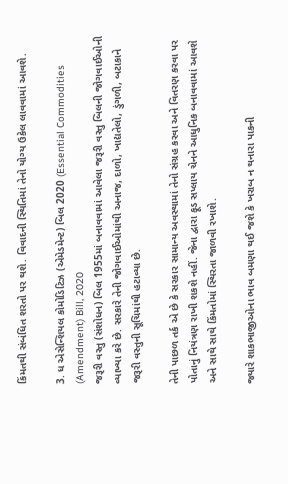કિંમતથી સંબંધિત શરતો પર થશે. વિવાદની સ્થિતિમાં તેનો યોગ્ય ઉકેલ લાવવામાં આવશે.

3. ધ એસેન્શિયલ કોમોડિટિઝ (એમેડમેન્ટ) બિલ 2020 (Essential Commodities (Amendment) Bill, 2020
જરૂરી વસ્તુ (સંશોધન) બિલ 1955માં બનાવવામાં આવેલા જરૂરી વસ્તુ બિલની જોગવાઈઓની વ્યાખ્યા કરે છે. સરકારે તેની જોગવાઈઓમાંથી અનાજ, દાળો, ખાદ્યતેલો, ડુંગળી, બટાકાને જરૂરી વસ્તુની સૂચિમાંથી હટાવ્યા છે.

તેની પાછળ તર્ક એ છે કે સરકાર સામાન્ય અવસ્થામાં તેનો સંગ્રહ કરવા અને વિતરણ કરવા પર પોતાનું નિયંત્રણ રાખી શકશે નહીં. જેના દ્વારા ફૂડ સપ્લાય ચેનને આધુનિક બનાવવામાં આવશે અને સાથે સાથે કિંમતોમાં સ્થિરતા જાળવી રખાશે.

જ્યારે શાકભાજીઓના ભાવ બમણા થઈ જશે કે ખરાબ ન થનારા પાકની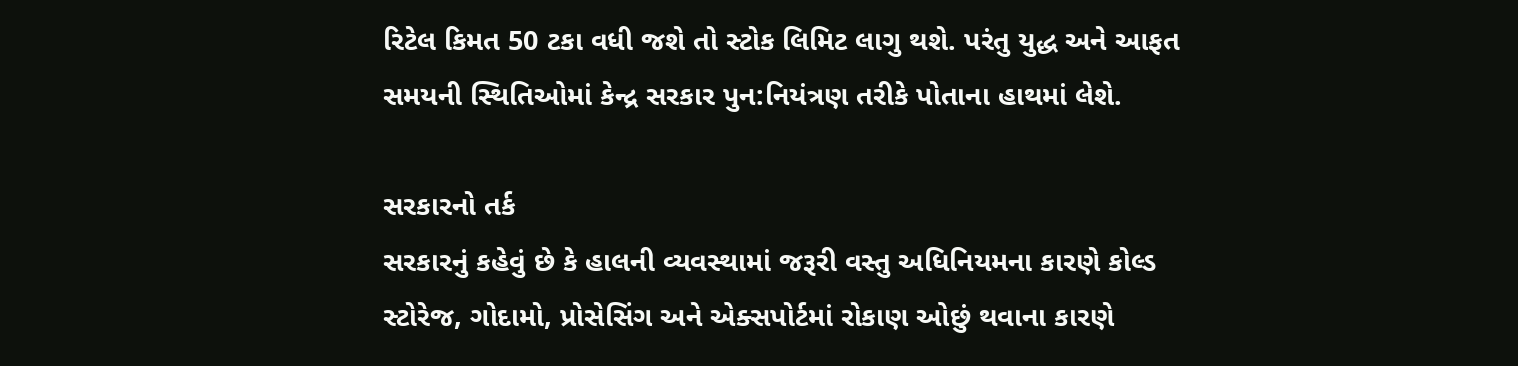રિટેલ કિમત 50 ટકા વધી જશે તો સ્ટોક લિમિટ લાગુ થશે. પરંતુ યુદ્ધ અને આફત સમયની સ્થિતિઓમાં કેન્દ્ર સરકાર પુન:નિયંત્રણ તરીકે પોતાના હાથમાં લેશે.

સરકારનો તર્ક
સરકારનું કહેવું છે કે હાલની વ્યવસ્થામાં જરૂરી વસ્તુ અધિનિયમના કારણે કોલ્ડ સ્ટોરેજ, ગોદામો, પ્રોસેસિંગ અને એક્સપોર્ટમાં રોકાણ ઓછું થવાના કારણે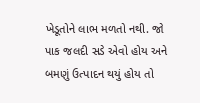ખેડૂતોને લાભ મળતો નથી. જો પાક જલદી સડે એવો હોય અને બમણું ઉત્પાદન થયું હોય તો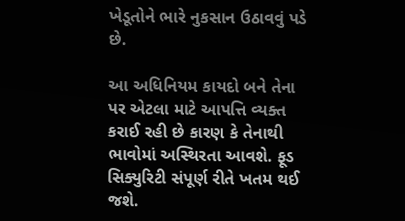ખેડૂતોને ભારે નુકસાન ઉઠાવવું પડે છે.

આ અધિનિયમ કાયદો બને તેના પર એટલા માટે આપત્તિ વ્યક્ત કરાઈ રહી છે કારણ કે તેનાથી ભાવોમાં અસ્થિરતા આવશે. ફૂડ સિક્યુરિટી સંપૂર્ણ રીતે ખતમ થઈ જશે.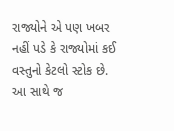રાજ્યોને એ પણ ખબર નહીં પડે કે રાજ્યોમાં કઈ વસ્તુનો કેટલો સ્ટોક છે. આ સાથે જ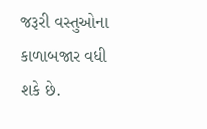જરૂરી વસ્તુઓના કાળાબજાર વધી શકે છે.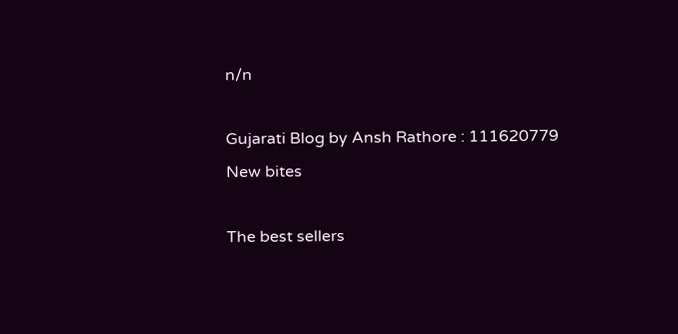n/n

Gujarati Blog by Ansh Rathore : 111620779
New bites

The best sellers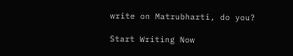write on Matrubharti, do you?

Start Writing Now